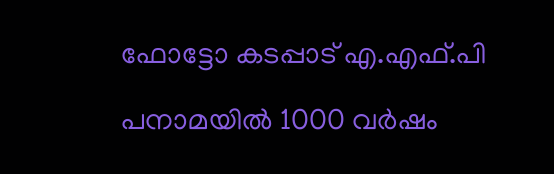ഫോട്ടോ കടപ്പാട് എ.എഫ്.പി

പനാമയിൽ 1000 വർഷം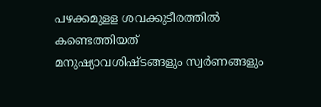പഴക്കമുളള ശവക്കുടീരത്തിൽ കണ്ടെത്തിയത് മനുഷ്യാവശിഷ്ടങ്ങളും സ്വർണങ്ങളും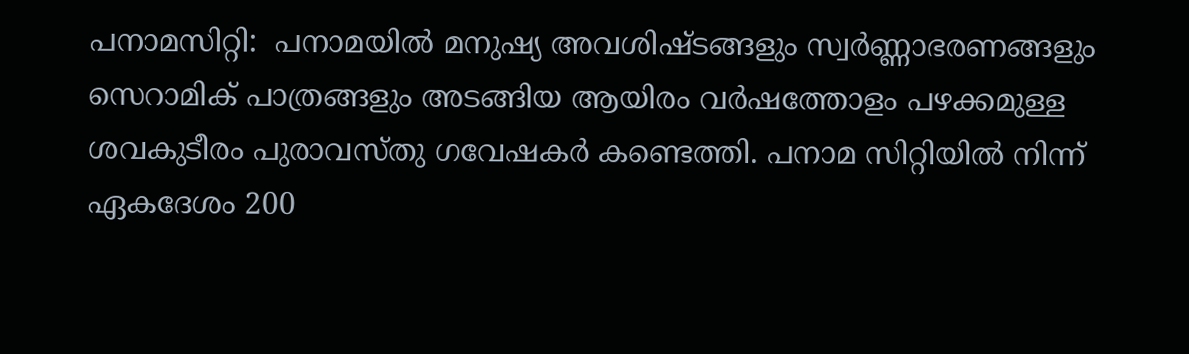പനാമസിറ്റി:  പനാമയിൽ മനുഷ്യ അവശിഷ്ടങ്ങളും സ്വർണ്ണാഭരണങ്ങളും സെറാമിക് പാത്രങ്ങളും അടങ്ങിയ ആയിരം വർഷത്തോളം പഴക്കമുള്ള ശവകുടീരം പുരാവസ്തു ഗവേഷകർ കണ്ടെത്തി. പനാമ സിറ്റിയിൽ നിന്ന് ഏകദേശം 200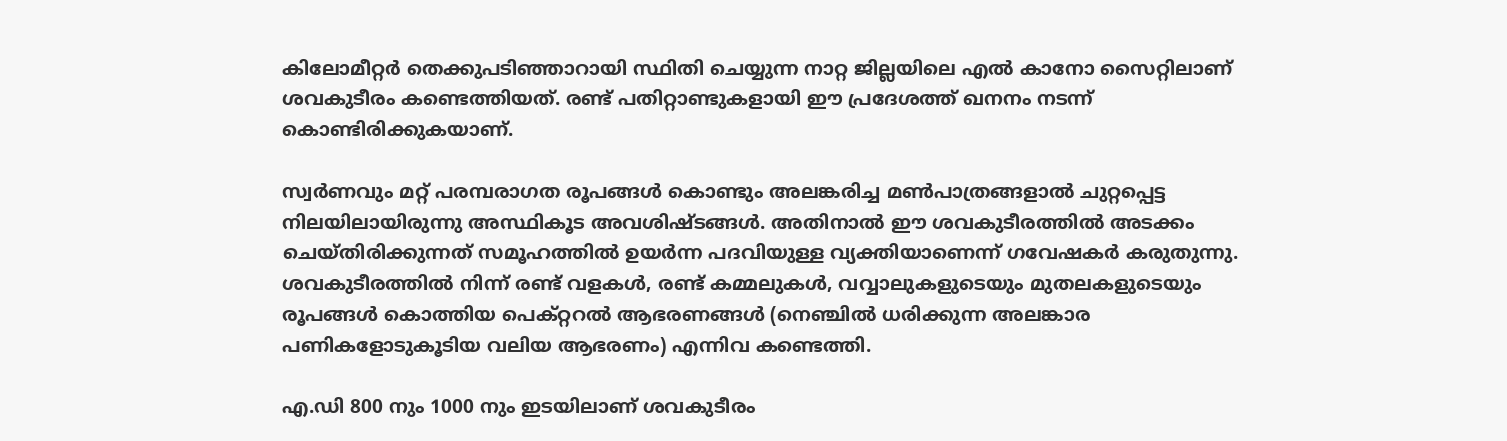കിലോമീറ്റർ തെക്കുപടിഞ്ഞാറായി സ്ഥിതി ചെയ്യുന്ന നാറ്റ ജില്ലയിലെ എൽ കാനോ സൈറ്റിലാണ് ശവകുടീരം കണ്ടെത്തിയത്. രണ്ട് പതിറ്റാണ്ടുകളായി ഈ പ്രദേശത്ത് ഖനനം നടന്ന് കൊണ്ടിരിക്കുകയാണ്.

സ്വർണവും മറ്റ് പരമ്പരാഗത രൂപങ്ങൾ കൊണ്ടും അലങ്കരിച്ച മൺപാത്രങ്ങളാൽ ചുറ്റപ്പെട്ട നിലയിലായിരുന്നു അസ്ഥികൂട അവശിഷ്ടങ്ങൾ. അതിനാൽ ഈ ശവകുടീരത്തിൽ അടക്കം ചെയ്തിരിക്കുന്നത് സമൂഹത്തിൽ ഉയർന്ന പദവിയുള്ള വ്യക്തിയാണെന്ന് ഗവേഷകർ കരുതുന്നു. ശവകുടീരത്തിൽ നിന്ന് രണ്ട് വളകൾ, രണ്ട് കമ്മലുകൾ, വവ്വാലുകളുടെയും മുതലകളുടെയും രൂപങ്ങൾ കൊത്തിയ പെക്റ്ററൽ ആഭരണങ്ങൾ (നെഞ്ചിൽ ധരിക്കുന്ന അലങ്കാര പണികളോടുകൂടിയ വലിയ ആഭരണം) എന്നിവ കണ്ടെത്തി.

എ.ഡി 800 നും 1000 നും ഇടയിലാണ് ശവകുടീരം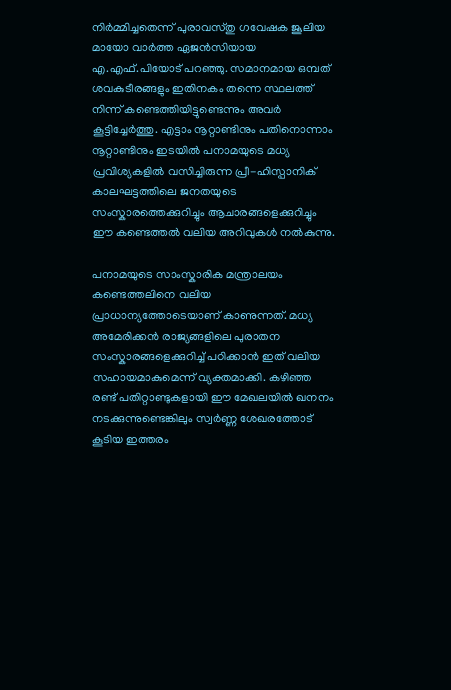നിർമ്മിച്ചതെന്ന് പുരാവസ്തു ഗവേഷക ജൂലിയ മായോ വാർത്ത ഏജൻസിയായ എ.എഫ്.പിയോട് പറഞ്ഞു. സമാനമായ ഒമ്പത് ശവകുടീരങ്ങളും ഇതിനകം തന്നെ സ്ഥലത്ത് നിന്ന് കണ്ടെത്തിയിട്ടുണ്ടെന്നും അവർ കൂട്ടിച്ചേർത്തു. എട്ടാം നൂറ്റാണ്ടിനും പതിനൊന്നാം നൂറ്റാണ്ടിനും ഇടയിൽ പനാമയുടെ മധ്യ പ്രവിശ്യകളിൽ വസിച്ചിരുന്ന പ്രീ-ഹിസ്പാനിക് കാലഘട്ടത്തിലെ ജനതയുടെ സംസ്കാരത്തെക്കുറിച്ചും ആചാരങ്ങളെക്കുറിച്ചും ഈ കണ്ടെത്തൽ വലിയ അറിവുകൾ നൽകുന്നു.

പനാമയുടെ സാംസ്കാരിക മന്ത്രാലയം കണ്ടെത്തലിനെ വലിയ പ്രാധാന്യത്തോടെയാണ് കാണുന്നത്. മധ്യ അമേരിക്കൻ രാജ്യങ്ങളിലെ പുരാതന സംസ്കാരങ്ങളെക്കുറിച്ച് പഠിക്കാൻ ഇത് വലിയ സഹായമാകുമെന്ന് വ്യക്തമാക്കി. കഴിഞ്ഞ രണ്ട് പതിറ്റാണ്ടുകളായി ഈ മേഖലയിൽ ഖനനം നടക്കുന്നുണ്ടെങ്കിലും സ്വർണ്ണ ശേഖരത്തോട് കൂടിയ ഇത്തരം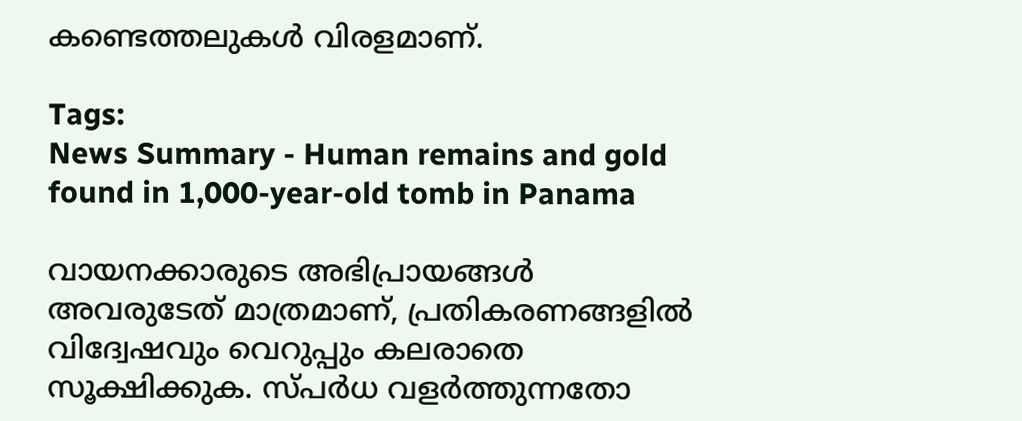കണ്ടെത്തലുകൾ വിരളമാണ്.

Tags:
News Summary - Human remains and gold found in 1,000-year-old tomb in Panama

വായനക്കാരുടെ അഭിപ്രായങ്ങള്‍ അവരുടേത് മാത്രമാണ്, പ്രതികരണങ്ങളിൽ വിദ്വേഷവും വെറുപ്പും കലരാതെ സൂക്ഷിക്കുക. സ്പർധ വളർത്തുന്നതോ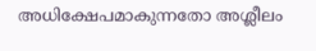അധിക്ഷേപമാകുന്നതോ അശ്ലീലം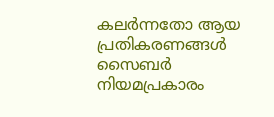കലർന്നതോ ആയ പ്രതികരണങ്ങൾ സൈബർ നിയമപ്രകാരം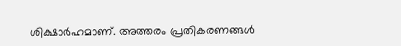ശിക്ഷാർഹമാണ്. അത്തരം പ്രതികരണങ്ങൾ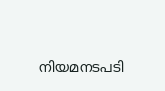നിയമനടപടി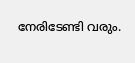നേരിടേണ്ടി വരും.